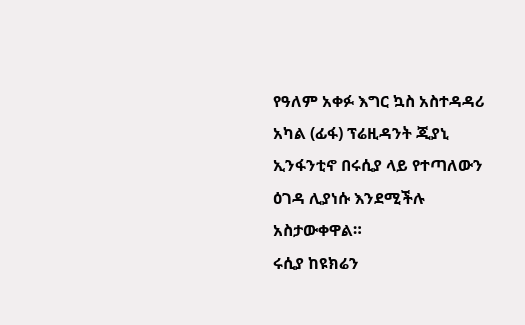የዓለም አቀፉ እግር ኳስ አስተዳዳሪ አካል (ፊፋ) ፕሬዚዳንት ጂያኒ ኢንፋንቲኖ በሩሲያ ላይ የተጣለውን ዕገዳ ሊያነሱ እንደሚችሉ አስታውቀዋል።
ሩሲያ ከዩክሬን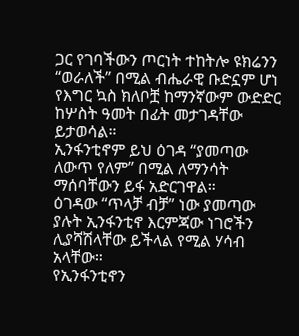ጋር የገባችውን ጦርነት ተከትሎ ዩክሬንን “ወራለች” በሚል ብሔራዊ ቡድኗም ሆነ የእግር ኳስ ክለቦቿ ከማንኛውም ውድድር ከሦስት ዓመት በፊት መታገዳቸው ይታወሳል።
ኢንፋንቲኖም ይህ ዕገዳ “ያመጣው ለውጥ የለም” በሚል ለማንሳት ማሰባቸውን ይፋ አድርገዋል።
ዕገዳው “ጥላቻ ብቻ” ነው ያመጣው ያሉት ኢንፋንቲኖ እርምጃው ነገሮችን ሊያሻሽላቸው ይችላል የሚል ሃሳብ አላቸው።
የኢንፋንቲኖን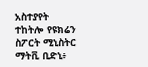አስተያየት ተከትሎ የዩክሬን ስፖርት ሚኒስትር ማትቪ ቢድኒ፥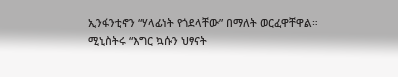ኢንፋንቲኖን “ሃላፊነት የጎደላቸው” በማለት ወርፈዋቸዋል።
ሚኒስትሩ “እግር ኳሱን ህፃናት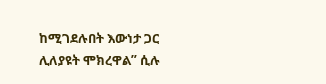ከሚገደሉበት እውነታ ጋር ሊለያዩት ሞክረዋል” ሲሉ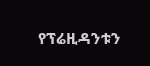የፕሬዚዳንቱን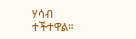ሃሳብ ተችተዋል።